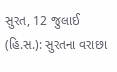સુરત, 12 જુલાઈ (હિ.સ.): સુરતના વરાછા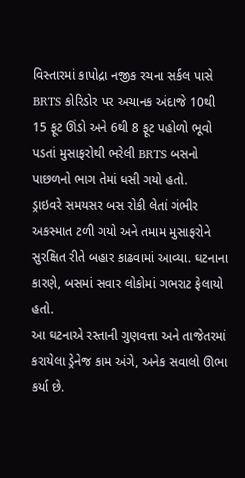વિસ્તારમાં કાપોદ્રા નજીક રચના સર્કલ પાસે BRTS કોરિડોર પર અચાનક અંદાજે 10થી 15 ફૂટ ઊંડો અને 6થી 8 ફૂટ પહોળો ભૂવો પડતાં મુસાફરોથી ભરેલી BRTS બસનો પાછળનો ભાગ તેમાં ધસી ગયો હતો.
ડ્રાઇવરે સમયસર બસ રોકી લેતાં ગંભીર અકસ્માત ટળી ગયો અને તમામ મુસાફરોને સુરક્ષિત રીતે બહાર કાઢવામાં આવ્યા. ઘટનાના કારણે, બસમાં સવાર લોકોમાં ગભરાટ ફેલાયો હતો.
આ ઘટનાએ રસ્તાની ગુણવત્તા અને તાજેતરમાં કરાયેલા ડ્રેનેજ કામ અંગે, અનેક સવાલો ઊભા કર્યા છે.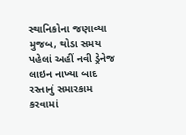સ્થાનિકોના જણાવ્યા મુજબ, થોડા સમય પહેલાં અહીં નવી ડ્રેનેજ લાઇન નાખ્યા બાદ રસ્તાનું સમારકામ કરવામાં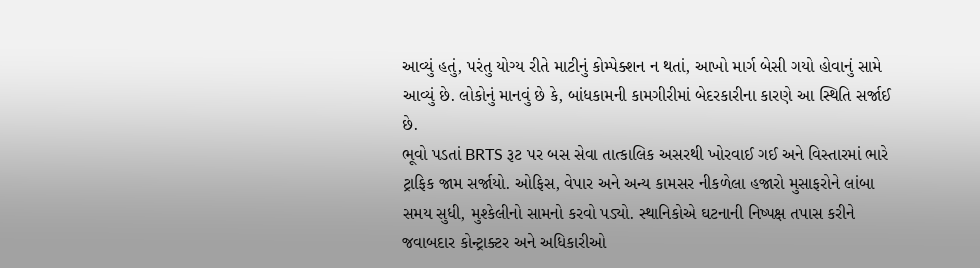આવ્યું હતું, પરંતુ યોગ્ય રીતે માટીનું કોમ્પેક્શન ન થતાં, આખો માર્ગ બેસી ગયો હોવાનું સામે આવ્યું છે. લોકોનું માનવું છે કે, બાંધકામની કામગીરીમાં બેદરકારીના કારણે આ સ્થિતિ સર્જાઈ છે.
ભૂવો પડતાં BRTS રૂટ પર બસ સેવા તાત્કાલિક અસરથી ખોરવાઈ ગઈ અને વિસ્તારમાં ભારે ટ્રાફિક જામ સર્જાયો. ઓફિસ, વેપાર અને અન્ય કામસર નીકળેલા હજારો મુસાફરોને લાંબા સમય સુધી, મુશ્કેલીનો સામનો કરવો પડ્યો. સ્થાનિકોએ ઘટનાની નિષ્પક્ષ તપાસ કરીને જવાબદાર કોન્ટ્રાક્ટર અને અધિકારીઓ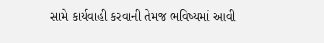સામે કાર્યવાહી કરવાની તેમજ ભવિષ્યમાં આવી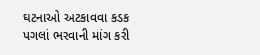ઘટનાઓ અટકાવવા કડક પગલાં ભરવાની માંગ કરી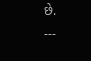છે.
---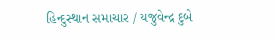હિન્દુસ્થાન સમાચાર / યજુવેન્દ્ર દુબે